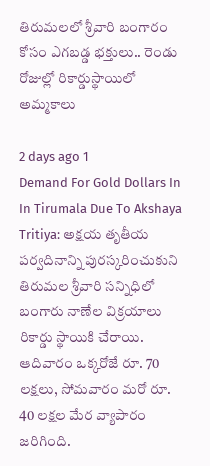తిరుమలలో శ్రీవారి బంగారం కోసం ఎగబడ్డ భక్తులు.. రెండు రోజుల్లో రికార్డుస్థాయిలో అమ్మకాలు

2 days ago 1
Demand For Gold Dollars In In Tirumala Due To Akshaya Tritiya: అక్షయ తృతీయ పర్వదినాన్ని పురస్కరించుకుని తిరుమల శ్రీవారి సన్నిధిలో బంగారు నాణేల విక్రయాలు రికార్డు స్థాయికి చేరాయి. ఆదివారం ఒక్కరోజే రూ. 70 లక్షలు, సోమవారం మరో రూ. 40 లక్షల మేర వ్యాపారం జరిగింది.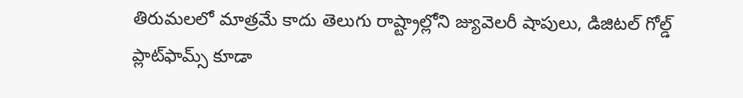తిరుమలలో మాత్రమే కాదు తెలుగు రాష్ట్రాల్లోని జ్యువెలరీ షాపులు, డిజిటల్ గోల్డ్ ప్లాట్‌ఫామ్స్ కూడా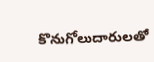కొనుగోలుదారులతో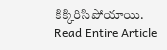కిక్కిరిసిపోయాయి.
Read Entire Article